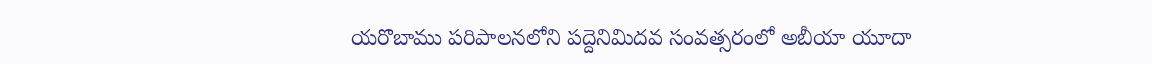యరొబాము పరిపాలనలోని పద్దెనిమిదవ సంవత్సరంలో అబీయా యూదా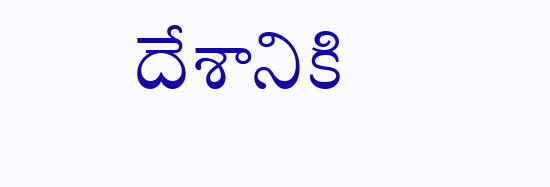దేశానికి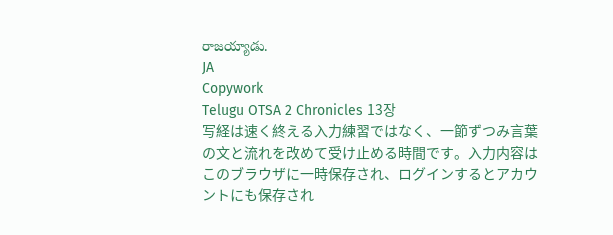రాజయ్యాడు.
JA
Copywork
Telugu OTSA 2 Chronicles 13장
写経は速く終える入力練習ではなく、一節ずつみ言葉の文と流れを改めて受け止める時間です。入力内容はこのブラウザに一時保存され、ログインするとアカウントにも保存され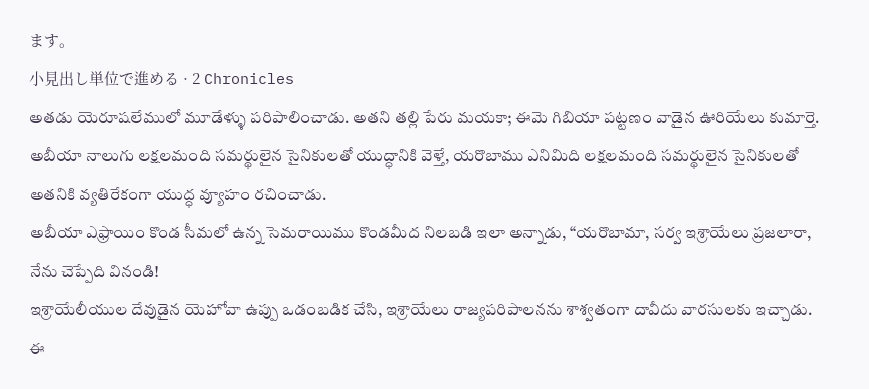ます。
小見出し単位で進める · 2 Chronicles
అతడు యెరూషలేములో మూడేళ్ళు పరిపాలించాడు. అతని తల్లి పేరు మయకా; ఈమె గిబియా పట్టణం వాడైన ఊరియేలు కుమార్తె.
అబీయా నాలుగు లక్షలమంది సమర్థులైన సైనికులతో యుద్ధానికి వెళ్తే, యరొబాము ఎనిమిది లక్షలమంది సమర్థులైన సైనికులతో అతనికి వ్యతిరేకంగా యుద్ధ వ్యూహం రచించాడు.
అబీయా ఎఫ్రాయిం కొండ సీమలో ఉన్న సెమరాయిము కొండమీద నిలబడి ఇలా అన్నాడు, “యరొబామా, సర్వ ఇశ్రాయేలు ప్రజలారా, నేను చెప్పేది వినండి!
ఇశ్రాయేలీయుల దేవుడైన యెహోవా ఉప్పు ఒడంబడిక చేసి, ఇశ్రాయేలు రాజ్యపరిపాలనను శాశ్వతంగా దావీదు వారసులకు ఇచ్చాడు. ఈ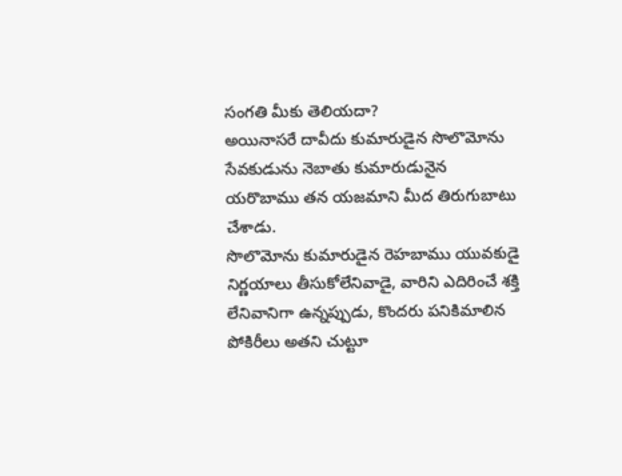సంగతి మీకు తెలియదా?
అయినాసరే దావీదు కుమారుడైన సొలొమోను సేవకుడును నెబాతు కుమారుడునైన యరొబాము తన యజమాని మీద తిరుగుబాటు చేశాడు.
సొలొమోను కుమారుడైన రెహబాము యువకుడై నిర్ణయాలు తీసుకోలేనివాడై, వారిని ఎదిరించే శక్తి లేనివానిగా ఉన్నప్పుడు, కొందరు పనికిమాలిన పోకిరీలు అతని చుట్టూ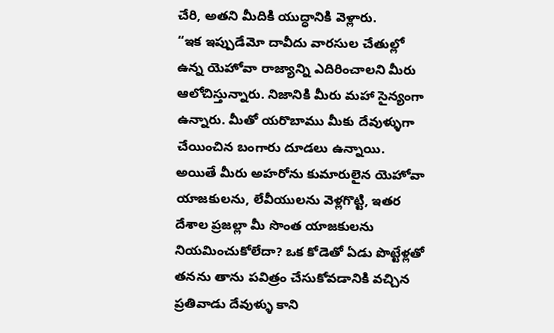చేరి, అతని మీదికి యుద్ధానికి వెళ్లారు.
“ఇక ఇప్పుడేమో దావీదు వారసుల చేతుల్లో ఉన్న యెహోవా రాజ్యాన్ని ఎదిరించాలని మీరు ఆలోచిస్తున్నారు. నిజానికి మీరు మహా సైన్యంగా ఉన్నారు. మీతో యరొబాము మీకు దేవుళ్ళుగా చేయించిన బంగారు దూడలు ఉన్నాయి.
అయితే మీరు అహరోను కుమారులైన యెహోవా యాజకులను, లేవీయులను వెళ్లగొట్టి, ఇతర దేశాల ప్రజల్లా మీ సొంత యాజకులను నియమించుకోలేదా? ఒక కోడెతో ఏడు పొట్టేళ్లతో తనను తాను పవిత్రం చేసుకోవడానికి వచ్చిన ప్రతివాడు దేవుళ్ళు కాని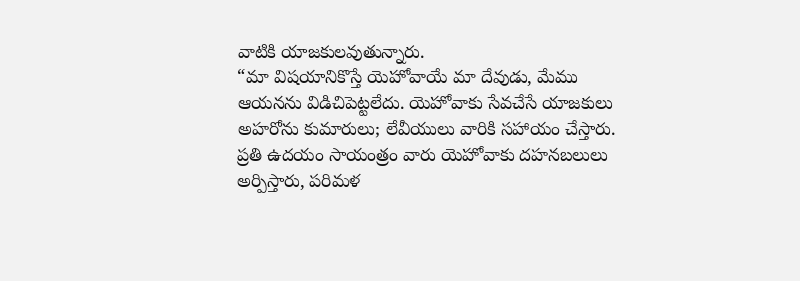వాటికి యాజకులవుతున్నారు.
“మా విషయానికొస్తే యెహోవాయే మా దేవుడు, మేము ఆయనను విడిచిపెట్టలేదు. యెహోవాకు సేవచేసే యాజకులు అహరోను కుమారులు; లేవీయులు వారికి సహాయం చేస్తారు.
ప్రతి ఉదయం సాయంత్రం వారు యెహోవాకు దహనబలులు అర్పిస్తారు, పరిమళ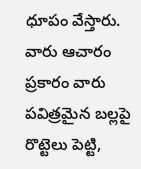ధూపం వేస్తారు. వారు ఆచారం ప్రకారం వారు పవిత్రమైన బల్లపై రొట్టెలు పెట్టి,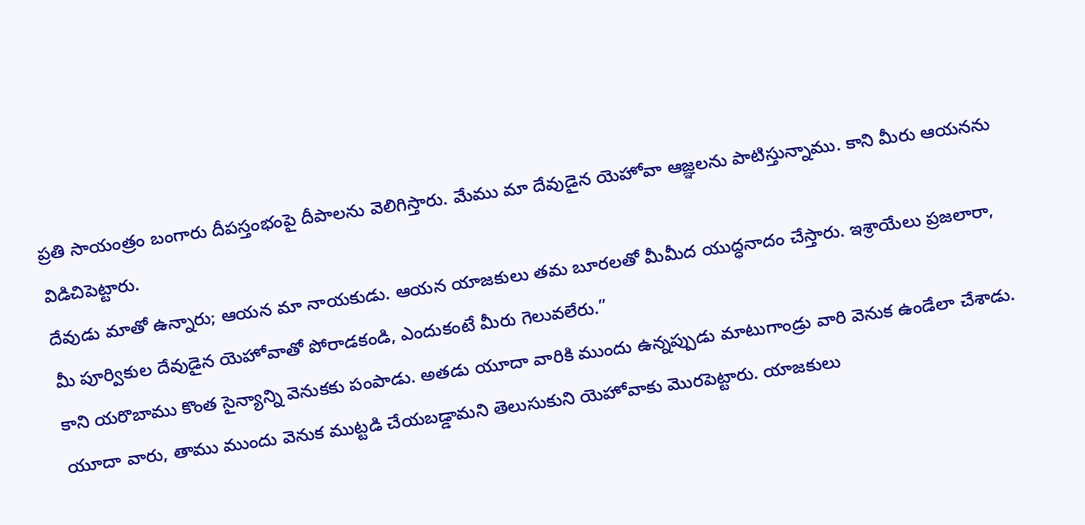ప్రతి సాయంత్రం బంగారు దీపస్తంభంపై దీపాలను వెలిగిస్తారు. మేము మా దేవుడైన యెహోవా ఆజ్ఞలను పాటిస్తున్నాము. కాని మీరు ఆయనను విడిచిపెట్టారు.
దేవుడు మాతో ఉన్నారు; ఆయన మా నాయకుడు. ఆయన యాజకులు తమ బూరలతో మీమీద యుద్ధనాదం చేస్తారు. ఇశ్రాయేలు ప్రజలారా, మీ పూర్వికుల దేవుడైన యెహోవాతో పోరాడకండి, ఎందుకంటే మీరు గెలువలేరు.”
కాని యరొబాము కొంత సైన్యాన్ని వెనుకకు పంపాడు. అతడు యూదా వారికి ముందు ఉన్నప్పుడు మాటుగాండ్రు వారి వెనుక ఉండేలా చేశాడు.
యూదా వారు, తాము ముందు వెనుక ముట్టడి చేయబడ్డామని తెలుసుకుని యెహోవాకు మొరపెట్టారు. యాజకులు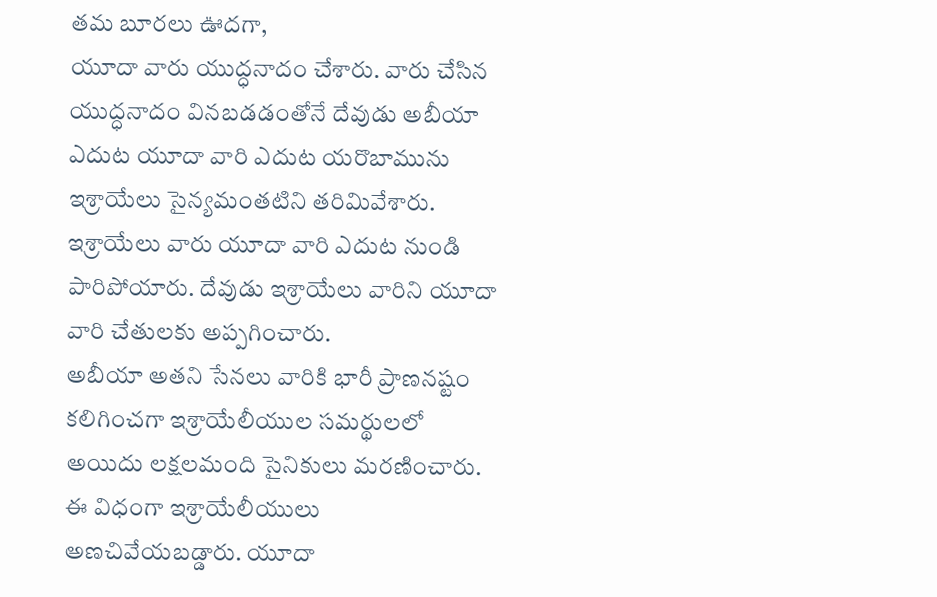తమ బూరలు ఊదగా,
యూదా వారు యుద్ధనాదం చేశారు. వారు చేసిన యుద్ధనాదం వినబడడంతోనే దేవుడు అబీయా ఎదుట యూదా వారి ఎదుట యరొబామును ఇశ్రాయేలు సైన్యమంతటిని తరిమివేశారు.
ఇశ్రాయేలు వారు యూదా వారి ఎదుట నుండి పారిపోయారు. దేవుడు ఇశ్రాయేలు వారిని యూదా వారి చేతులకు అప్పగించారు.
అబీయా అతని సేనలు వారికి భారీ ప్రాణనష్టం కలిగించగా ఇశ్రాయేలీయుల సమర్థులలో అయిదు లక్షలమంది సైనికులు మరణించారు.
ఈ విధంగా ఇశ్రాయేలీయులు అణచివేయబడ్డారు. యూదా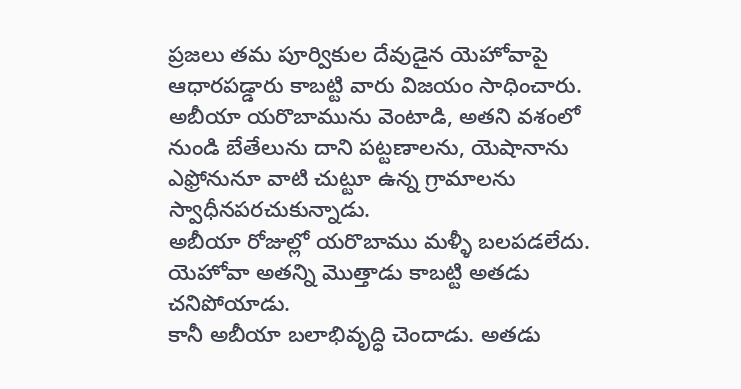ప్రజలు తమ పూర్వికుల దేవుడైన యెహోవాపై ఆధారపడ్డారు కాబట్టి వారు విజయం సాధించారు.
అబీయా యరొబామును వెంటాడి, అతని వశంలో నుండి బేతేలును దాని పట్టణాలను, యెషానాను ఎఫ్రోనునూ వాటి చుట్టూ ఉన్న గ్రామాలను స్వాధీనపరచుకున్నాడు.
అబీయా రోజుల్లో యరొబాము మళ్ళీ బలపడలేదు. యెహోవా అతన్ని మొత్తాడు కాబట్టి అతడు చనిపోయాడు.
కానీ అబీయా బలాభివృద్ధి చెందాడు. అతడు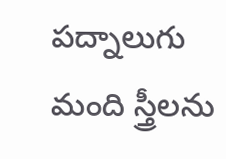పద్నాలుగు మంది స్త్రీలను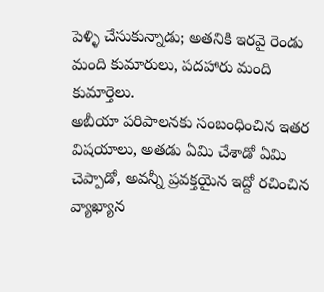పెళ్ళి చేసుకున్నాడు; అతనికి ఇరవై రెండు మంది కుమారులు, పదహారు మంది కుమార్తెలు.
అబీయా పరిపాలనకు సంబంధించిన ఇతర విషయాలు, అతడు ఏమి చేశాడో ఏమి చెప్పాడో, అవన్నీ ప్రవక్తయైన ఇద్దో రచించిన వ్యాఖ్యాన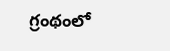గ్రంథంలో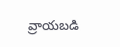వ్రాయబడి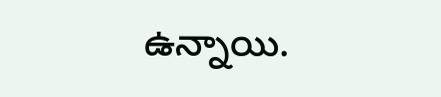ఉన్నాయి.